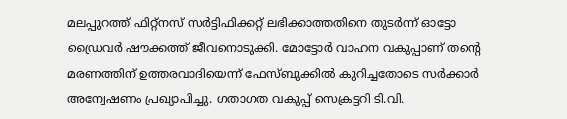മലപ്പുറത്ത് ഫിറ്റ്നസ് സർട്ടിഫിക്കറ്റ് ലഭിക്കാത്തതിനെ തുടർന്ന് ഓട്ടോ ഡ്രൈവർ ഷൗക്കത്ത് ജീവനൊടുക്കി. മോട്ടോർ വാഹന വകുപ്പാണ് തന്‍റെ മരണത്തിന് ഉത്തരവാദിയെന്ന് ഫേസ്ബുക്കിൽ കുറിച്ചതോടെ സർക്കാർ അന്വേഷണം പ്രഖ്യാപിച്ചു. ഗതാഗത വകുപ്പ് സെക്രട്ടറി ടി.വി.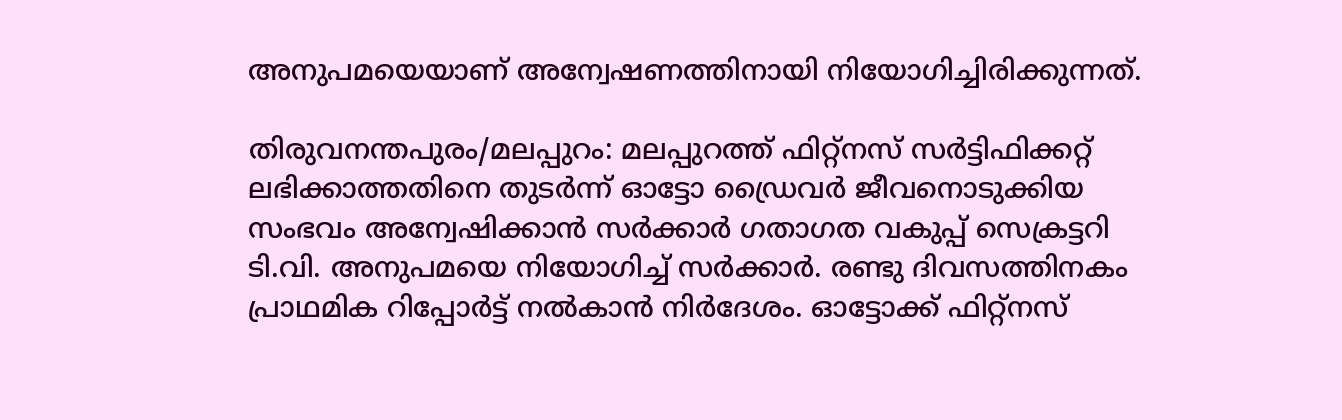അനുപമയെയാണ് അന്വേഷണത്തിനായി നിയോഗിച്ചിരിക്കുന്നത്.

തിരുവനന്തപുരം/മലപ്പുറം: മലപ്പുറത്ത് ഫിറ്റ്നസ് സർട്ടിഫിക്കറ്റ് ലഭിക്കാത്തതിനെ തുടർന്ന് ഓട്ടോ ഡ്രൈവർ ജീവനൊടുക്കിയ സംഭവം അന്വേഷിക്കാൻ സർക്കാർ ഗതാഗത വകുപ്പ് സെക്രട്ടറി ടി.വി. അനുപമയെ നിയോഗിച്ച് സർക്കാർ. രണ്ടു ദിവസത്തിനകം പ്രാഥമിക റിപ്പോർട്ട്‌ നൽകാൻ നിർദേശം. ഓട്ടോക്ക് ഫിറ്റ്നസ്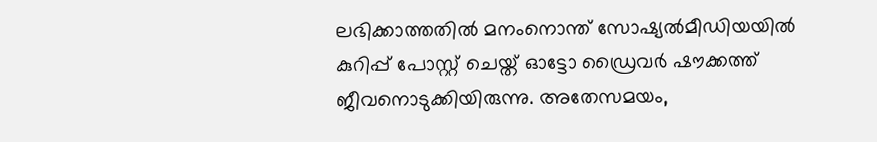ലഭിക്കാത്തതിൽ മനംനൊന്ത് സോഷ്യൽമീഡിയയിൽ കുറിപ്പ് പോസ്റ്റ് ചെയ്ത് ഓട്ടോ ഡ്രൈവർ ഷൗക്കത്ത് ജീവനൊടുക്കിയിരുന്നു. അതേസമയം,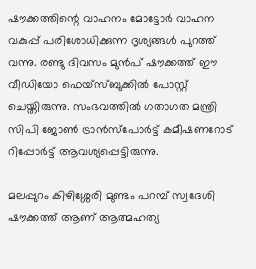ഷൗക്കത്തിന്റെ വാഹനം മോട്ടോർ വാഹന വകുപ്പ് പരിശോധിക്കുന്ന ദൃശ്യങ്ങൾ പുറത്ത് വന്നു. രണ്ടു ദിവസം മുൻപ് ഷൗക്കത്ത് ഈ വീഡിയോ ഫെയ്‌സ്ബുക്കിൽ പോസ്റ്റ് ചെയ്തിരുന്നു. സംഭവത്തില്‍ ഗതാഗത മന്ത്രി സിപി ജോൺ ട്രാൻസ്പോർട്ട് കമീഷണറോട് റിപ്പോർട്ട് ആവശ്യപ്പെട്ടിരുന്നു.

മലപ്പുറം കിഴിശ്ശേരി മുണ്ടം പറമ്പ് സ്വദേശി ഷൗക്കത്ത് ആണ് ആത്മഹത്യ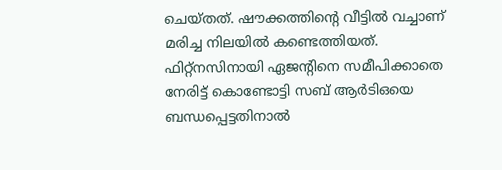ചെയ്തത്. ഷൗക്കത്തിന്‍റെ വീട്ടിൽ വച്ചാണ് മരിച്ച നിലയിൽ കണ്ടെത്തിയത്. ഫിറ്റ്നസിനായി ഏജന്‍റിനെ സമീപിക്കാതെ നേരിട്ട് കൊണ്ടോട്ടി സബ് ആർടിഒയെ ബന്ധപ്പെട്ടതിനാൽ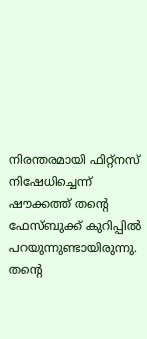നിരന്തരമായി ഫിറ്റ്നസ് നിഷേധിച്ചെന്ന് ഷൗക്കത്ത് തന്‍റെ ഫേസ്ബുക്ക് കുറിപ്പിൽ പറയുന്നുണ്ടായിരുന്നു. തന്‍റെ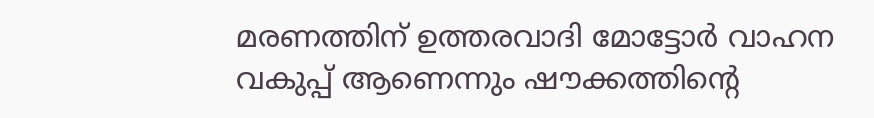മരണത്തിന് ഉത്തരവാദി മോട്ടോർ വാഹന വകുപ്പ് ആണെന്നും ഷൗക്കത്തിന്‍റെ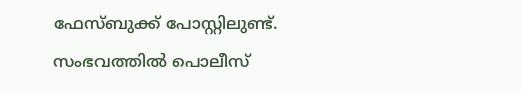ഫേസ്ബുക്ക് പോസ്റ്റിലുണ്ട്. സംഭവത്തിൽ പൊലീസ്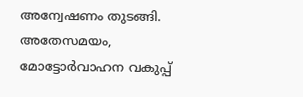അന്വേഷണം തുടങ്ങി. അതേസമയം, മോട്ടോർവാഹന വകുപ്പ്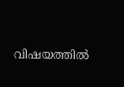വിഷയത്തിൽ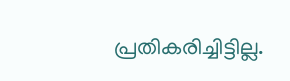പ്രതികരിച്ചിട്ടില്ല.